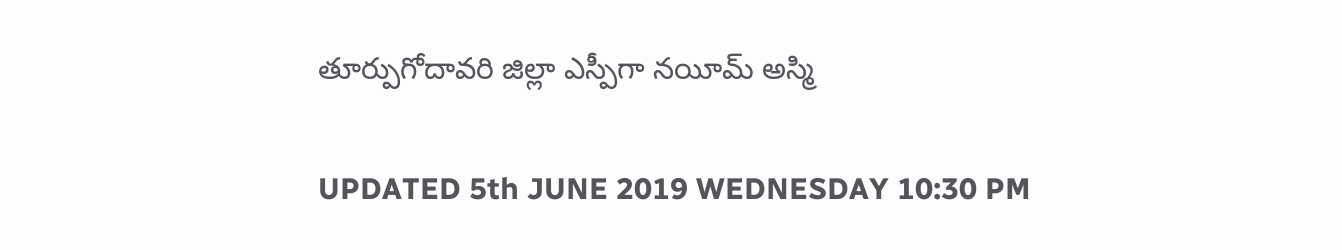తూర్పుగోదావరి జిల్లా ఎస్పీగా నయీమ్‌ అస్మి

UPDATED 5th JUNE 2019 WEDNESDAY 10:30 PM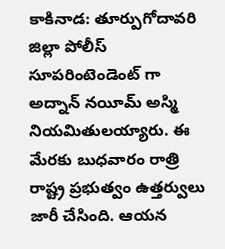కాకినాడ: తూర్పుగోదావరి జిల్లా పోలీస్ సూపరింటెండెంట్ గా అద్నాన్‌ నయీమ్‌ అస్మి నియమితులయ్యారు. ఈ మేరకు బుధవారం రాత్రి రాష్ట్ర ప్రభుత్వం ఉత్తర్వులు జారీ చేసింది. ఆయన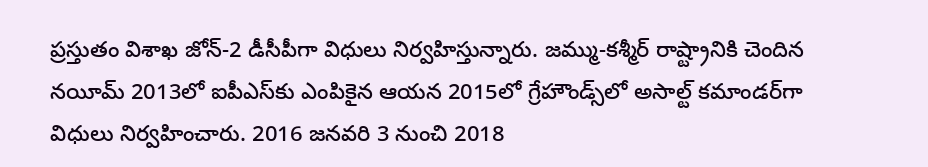ప్రస్తుతం విశాఖ జోన్‌-2 డీసీపీగా విధులు నిర్వహిస్తున్నారు. జమ్ము-కశ్మీర్‌ రాష్ట్రానికి చెందిన నయీమ్‌ 2013లో ఐపీఎస్‌కు ఎంపికైన ఆయన 2015లో గ్రేహౌండ్స్‌లో అసాల్ట్‌ కమాండర్‌గా విధులు నిర్వహించారు. 2016 జనవరి 3 నుంచి 2018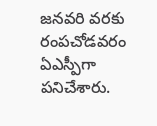జనవరి వరకు రంపచోడవరం ఏఎస్పీగా పనిచేశారు.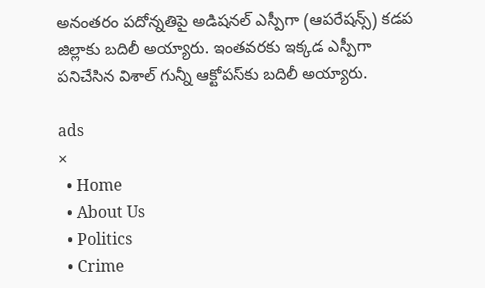అనంతరం పదోన్నతిపై అడిషనల్‌ ఎస్పీగా (ఆపరేషన్స్‌) కడప జిల్లాకు బదిలీ అయ్యారు. ఇంతవరకు ఇక్కడ ఎస్పీగా పనిచేసిన విశాల్ గున్నీ ఆక్టోపస్‌కు బదిలీ అయ్యారు.

ads
×
  • Home
  • About Us
  • Politics
  • Crime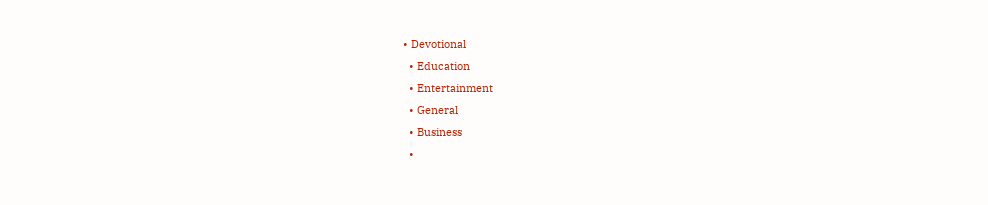• Devotional
  • Education
  • Entertainment
  • General
  • Business
  •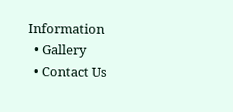Information
  • Gallery
  • Contact Us